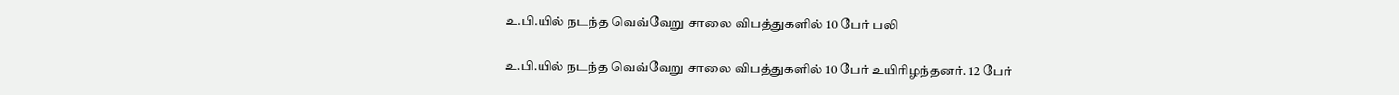உ.பி.யில் நடந்த வெவ்வேறு சாலை விபத்துகளில் 10 பேர் பலி

உ.பி.யில் நடந்த வெவ்வேறு சாலை விபத்துகளில் 10 பேர் உயிரிழந்தனர். 12 பேர்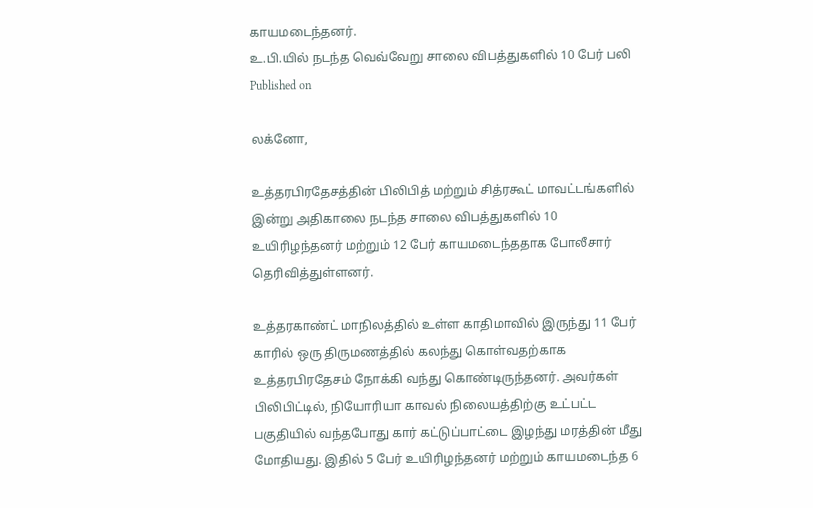காயமடைந்தனர்.
உ.பி.யில் நடந்த வெவ்வேறு சாலை விபத்துகளில் 10 பேர் பலி
Published on

லக்னோ,

உத்தரபிரதேசத்தின் பிலிபித் மற்றும் சித்ரகூட் மாவட்டங்களில் இன்று அதிகாலை நடந்த சாலை விபத்துகளில் 10 உயிரிழந்தனர் மற்றும் 12 பேர் காயமடைந்ததாக போலீசார் தெரிவித்துள்ளனர்.

உத்தரகாண்ட் மாநிலத்தில் உள்ள காதிமாவில் இருந்து 11 பேர் காரில் ஒரு திருமணத்தில் கலந்து கொள்வதற்காக உத்தரபிரதேசம் நோக்கி வந்து கொண்டிருந்தனர். அவர்கள் பிலிபிட்டில், நியோரியா காவல் நிலையத்திற்கு உட்பட்ட பகுதியில் வந்தபோது கார் கட்டுப்பாட்டை இழந்து மரத்தின் மீது மோதியது. இதில் 5 பேர் உயிரிழந்தனர் மற்றும் காயமடைந்த 6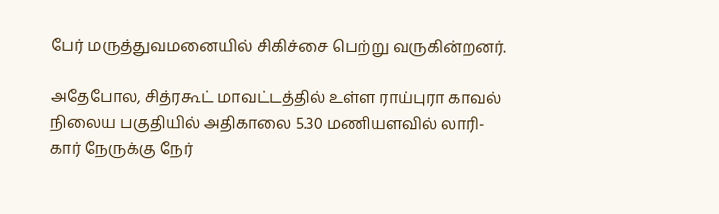பேர் மருத்துவமனையில் சிகிச்சை பெற்று வருகின்றனர்.

அதேபோல, சித்ரகூட் மாவட்டத்தில் உள்ள ராய்புரா காவல் நிலைய பகுதியில் அதிகாலை 5.30 மணியளவில் லாரி-கார் நேருக்கு நேர்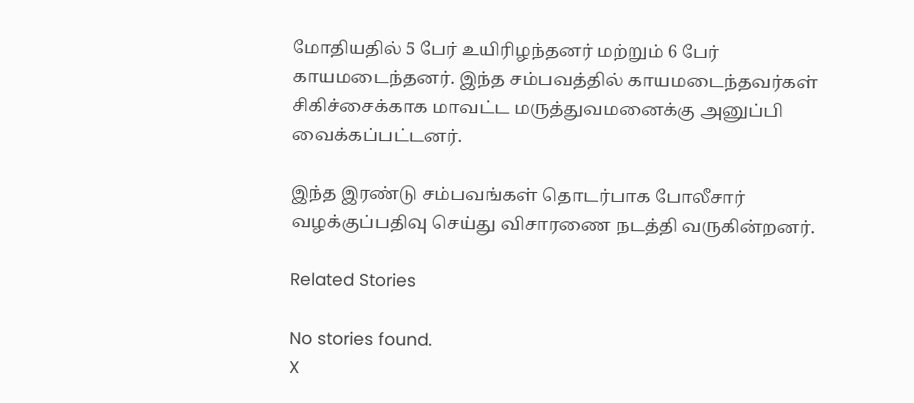மோதியதில் 5 பேர் உயிரிழந்தனர் மற்றும் 6 பேர் காயமடைந்தனர். இந்த சம்பவத்தில் காயமடைந்தவர்கள் சிகிச்சைக்காக மாவட்ட மருத்துவமனைக்கு அனுப்பி வைக்கப்பட்டனர்.

இந்த இரண்டு சம்பவங்கள் தொடர்பாக போலீசார் வழக்குப்பதிவு செய்து விசாரணை நடத்தி வருகின்றனர்.

Related Stories

No stories found.
X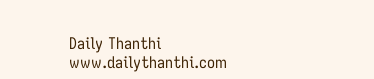Daily Thanthi
www.dailythanthi.com